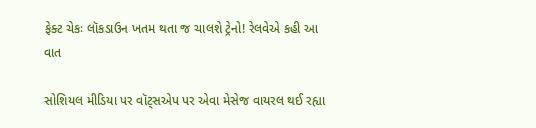ફેક્ટ ચેકઃ લૉકડાઉન ખતમ થતા જ ચાલશે ટ્રેનો! રેલવેએ કહી આ વાત

સોશિયલ મીડિયા પર વૉટ્સએપ પર એવા મેસેજ વાયરલ થઈ રહ્યા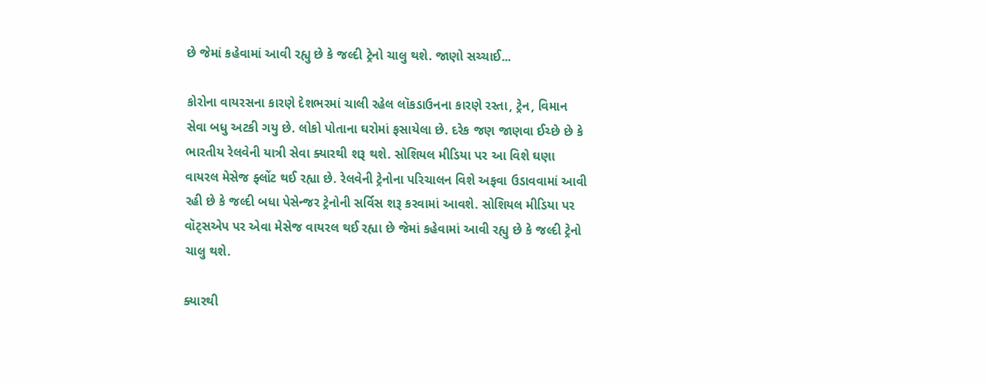છે જેમાં કહેવામાં આવી રહ્યુ છે કે જલ્દી ટ્રેનો ચાલુ થશે. જાણો સચ્ચાઈ...

કોરોના વાયરસના કારણે દેશભરમાં ચાલી રહેલ લૉકડાઉનના કારણે રસ્તા, ટ્રેન, વિમાન સેવા બધુ અટકી ગયુ છે. લોકો પોતાના ઘરોમાં ફસાયેલા છે. દરેક જણ જાણવા ઈચ્છે છે કે ભારતીય રેલવેની યાત્રી સેવા ક્યારથી શરૂ થશે. સોશિયલ મીડિયા પર આ વિશે ઘણા વાયરલ મેસેજ ફ્લોંટ થઈ રહ્યા છે. રેલવેની ટ્રેનોના પરિચાલન વિશે અફવા ઉડાવવામાં આવી રહી છે કે જલ્દી બધા પેસેન્જર ટ્રેનોની સર્વિસ શરૂ કરવામાં આવશે. સોશિયલ મીડિયા પર વૉટ્સએપ પર એવા મેસેજ વાયરલ થઈ રહ્યા છે જેમાં કહેવામાં આવી રહ્યુ છે કે જલ્દી ટ્રેનો ચાલુ થશે.

ક્યારથી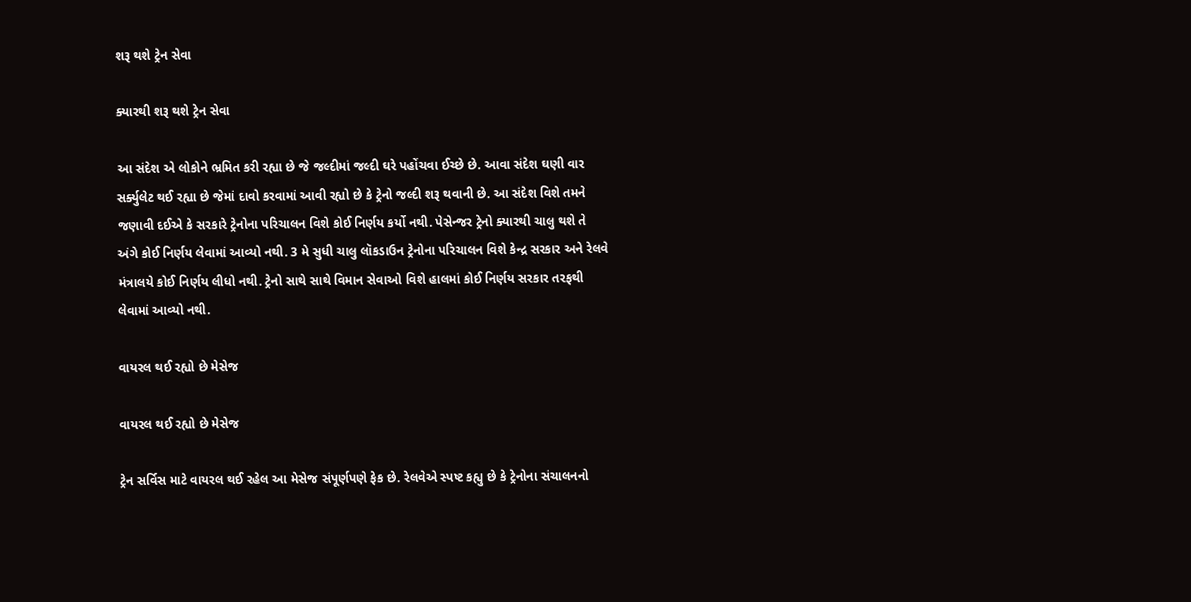શરૂ થશે ટ્રેન સેવા

ક્યારથી શરૂ થશે ટ્રેન સેવા

આ સંદેશ એ લોકોને ભ્રમિત કરી રહ્યા છે જે જલ્દીમાં જલ્દી ઘરે પહોંચવા ઈચ્છે છે. આવા સંદેશ ઘણી વાર સર્ક્યુલેટ થઈ રહ્યા છે જેમાં દાવો કરવામાં આવી રહ્યો છે કે ટ્રેનો જલ્દી શરૂ થવાની છે. આ સંદેશ વિશે તમને જણાવી દઈએ કે સરકારે ટ્રેનોના પરિચાલન વિશે કોઈ નિર્ણય કર્યો નથી. પેસેન્જર ટ્રેનો ક્યારથી ચાલુ થશે તે અંગે કોઈ નિર્ણય લેવામાં આવ્યો નથી. 3 મે સુધી ચાલુ લૉકડાઉન ટ્રેનોના પરિચાલન વિશે કેન્દ્ર સરકાર અને રેલવે મંત્રાલયે કોઈ નિર્ણય લીધો નથી. ટ્રેનો સાથે સાથે વિમાન સેવાઓ વિશે હાલમાં કોઈ નિર્ણય સરકાર તરફથી લેવામાં આવ્યો નથી.

વાયરલ થઈ રહ્યો છે મેસેજ

વાયરલ થઈ રહ્યો છે મેસેજ

ટ્રેન સર્વિસ માટે વાયરલ થઈ રહેલ આ મેસેજ સંપૂર્ણપણે ફેક છે. રેલવેએ સ્પષ્ટ કહ્યુ છે કે ટ્રેનોના સંચાલનનો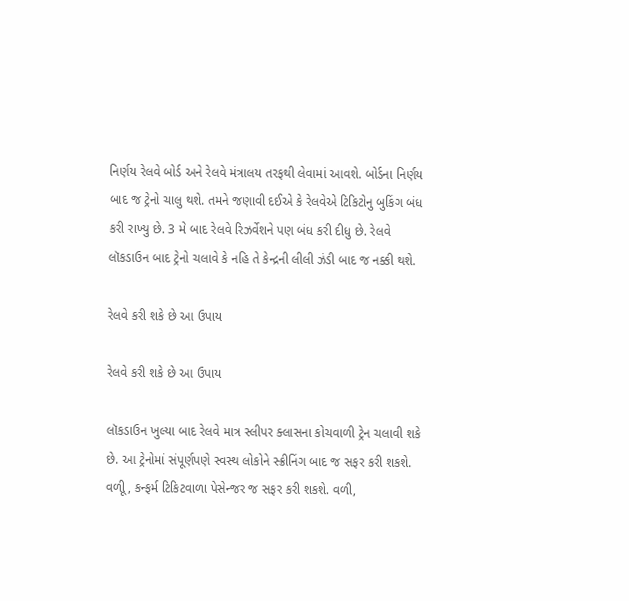નિર્ણય રેલવે બોર્ડ અને રેલવે મંત્રાલય તરફથી લેવામાં આવશે. બોર્ડના નિર્ણય બાદ જ ટ્રેનો ચાલુ થશે. તમને જણાવી દઈએ કે રેલવેએ ટિકિટોનુ બુકિંગ બંધ કરી રાખ્યુ છે. 3 મે બાદ રેલવે રિઝર્વેશને પણ બંધ કરી દીધુ છે. રેલવે લૉકડાઉન બાદ ટ્રેનો ચલાવે કે નહિ તે કેન્દ્રની લીલી ઝંડી બાદ જ નક્કી થશે.

રેલવે કરી શકે છે આ ઉપાય

રેલવે કરી શકે છે આ ઉપાય

લૉકડાઉન ખુલ્યા બાદ રેલવે માત્ર સ્લીપર ક્લાસના કોચવાળી ટ્રેન ચલાવી શકે છે. આ ટ્રેનોમાં સંપૂર્ણપણે સ્વસ્થ લોકોને સ્ક્રીનિંગ બાદ જ સફર કરી શકશે. વળીૂ, કન્ફર્મ ટિકિટવાળા પેસેન્જર જ સફર કરી શકશે. વળી,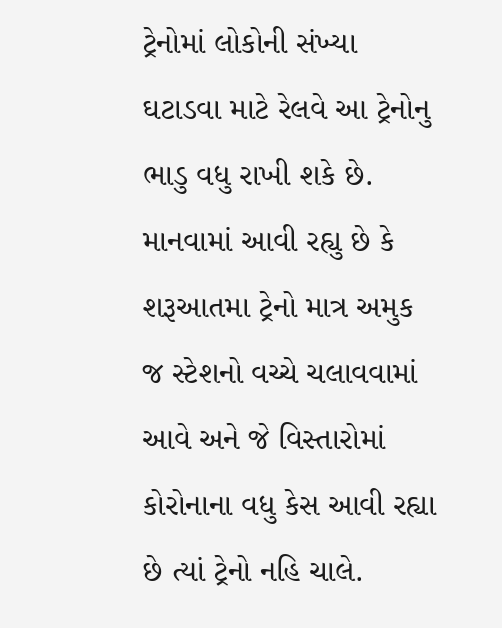ટ્રેનોમાં લોકોની સંખ્યા ઘટાડવા માટે રેલવે આ ટ્રેનોનુ ભાડુ વધુ રાખી શકે છે. માનવામાં આવી રહ્યુ છે કે શરૂઆતમા ટ્રેનો માત્ર અમુક જ સ્ટેશનો વચ્ચે ચલાવવામાં આવે અને જે વિસ્તારોમાં કોરોનાના વધુ કેસ આવી રહ્યા છે ત્યાં ટ્રેનો નહિ ચાલે.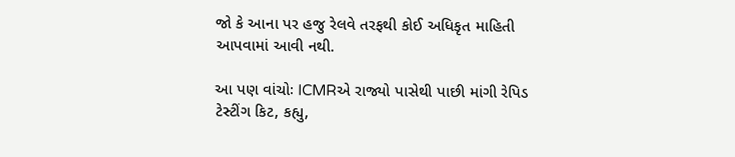જો કે આના પર હજુ રેલવે તરફથી કોઈ અધિકૃત માહિતી આપવામાં આવી નથી.

આ પણ વાંચોઃ ICMRએ રાજ્યો પાસેથી પાછી માંગી રેપિડ ટેસ્ટીંગ કિટ, કહ્યુ,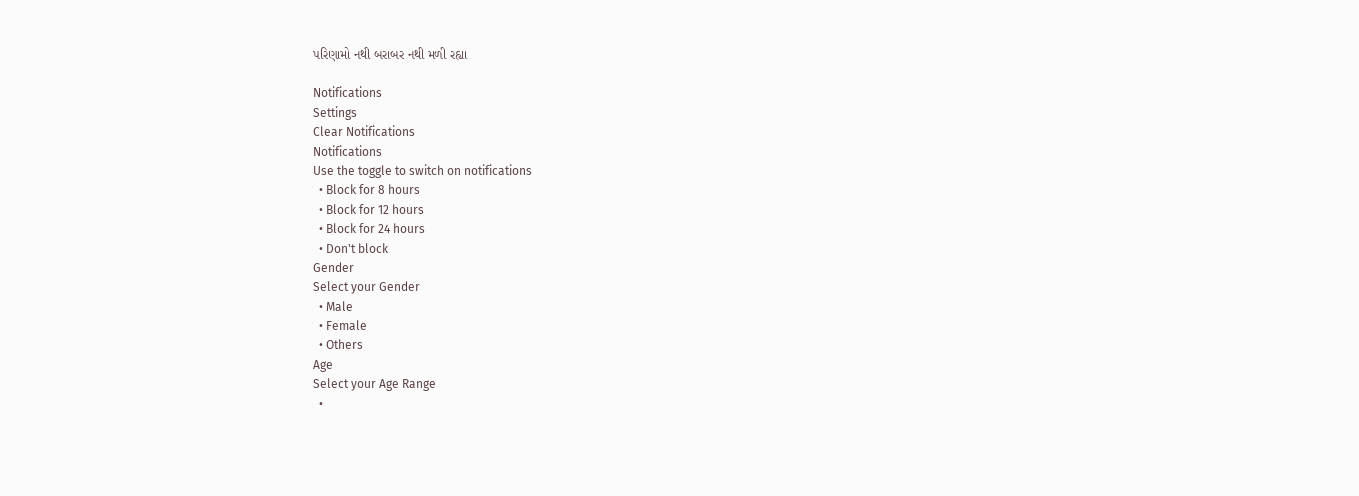પરિણામો નથી બરાબર નથી મળી રહ્યા

Notifications
Settings
Clear Notifications
Notifications
Use the toggle to switch on notifications
  • Block for 8 hours
  • Block for 12 hours
  • Block for 24 hours
  • Don't block
Gender
Select your Gender
  • Male
  • Female
  • Others
Age
Select your Age Range
  •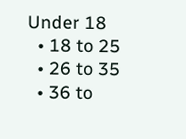Under 18
  • 18 to 25
  • 26 to 35
  • 36 to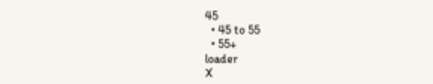45
  • 45 to 55
  • 55+
loader
X